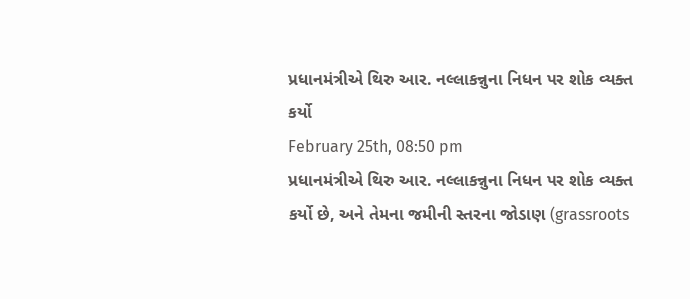પ્રધાનમંત્રીએ થિરુ આર. નલ્લાકન્નુના નિધન પર શોક વ્યક્ત કર્યો
February 25th, 08:50 pm
પ્રધાનમંત્રીએ થિરુ આર. નલ્લાકન્નુના નિધન પર શોક વ્યક્ત કર્યો છે, અને તેમના જમીની સ્તરના જોડાણ (grassroots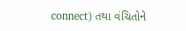connect) તથા વંચિતોને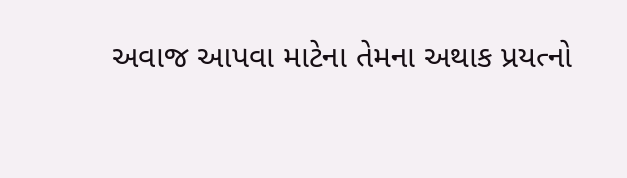અવાજ આપવા માટેના તેમના અથાક પ્રયત્નો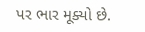પર ભાર મૂક્યો છે.